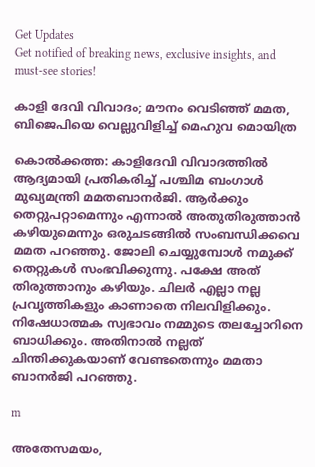Get Updates
Get notified of breaking news, exclusive insights, and must-see stories!

കാളി ദേവി വിവാദം; മൗനം വെടിഞ്ഞ് മമത, ബിജെപിയെ വെല്ലുവിളിച്ച് മെഹുവ മൊയിത്ര

കൊല്‍ക്കത്ത: കാളിദേവി വിവാദത്തില്‍ ആദ്യമായി പ്രതികരിച്ച് പശ്ചിമ ബംഗാള്‍ മുഖ്യമന്ത്രി മമതബാനര്‍ജി. ആര്‍ക്കും തെറ്റുപറ്റാമെന്നും എന്നാല്‍ അതുതിരുത്താന്‍ കഴിയുമെന്നും ഒരുചടങ്ങില്‍ സംബന്ധിക്കവെ മമത പറഞ്ഞു. ജോലി ചെയ്യുമ്പോള്‍ നമുക്ക് തെറ്റുകള്‍ സംഭവിക്കുന്നു. പക്ഷേ അത് തിരുത്താനും കഴിയും. ചിലര്‍ എല്ലാ നല്ല പ്രവൃത്തികളും കാണാതെ നിലവിളിക്കും. നിഷേധാത്മക സ്വഭാവം നമ്മുടെ തലച്ചോറിനെ ബാധിക്കും. അതിനാല്‍ നല്ലത് ചിന്തിക്കുകയാണ് വേണ്ടതെന്നും മമതാ ബാനര്‍ജി പറഞ്ഞു.

m

അതേസമയം,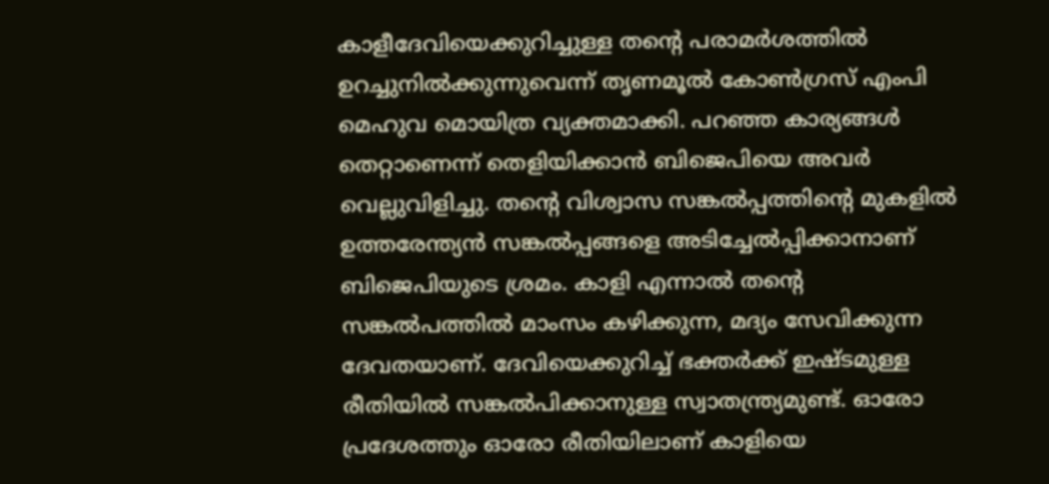കാളീദേവിയെക്കുറിച്ചുള്ള തന്റെ പരാമര്‍ശത്തില്‍ ഉറച്ചുനില്‍ക്കുന്നുവെന്ന് തൃണമൂല്‍ കോണ്‍ഗ്രസ് എംപി മെഹുവ മൊയിത്ര വ്യക്തമാക്കി. പറഞ്ഞ കാര്യങ്ങള്‍ തെറ്റാണെന്ന് തെളിയിക്കാന്‍ ബിജെപിയെ അവര്‍ വെല്ലുവിളിച്ചു. തന്റെ വിശ്വാസ സങ്കല്‍പ്പത്തിന്റെ മുകളില്‍ ഉത്തരേന്ത്യന്‍ സങ്കല്‍പ്പങ്ങളെ അടിച്ചേല്‍പ്പിക്കാനാണ് ബിജെപിയുടെ ശ്രമം. കാളി എന്നാല്‍ തന്റെ സങ്കല്‍പത്തില്‍ മാംസം കഴിക്കുന്ന, മദ്യം സേവിക്കുന്ന ദേവതയാണ്. ദേവിയെക്കുറിച്ച് ഭക്തര്‍ക്ക് ഇഷ്ടമുള്ള രീതിയില്‍ സങ്കല്‍പിക്കാനുള്ള സ്വാതന്ത്ര്യമുണ്ട്. ഓരോ പ്രദേശത്തും ഓരോ രീതിയിലാണ് കാളിയെ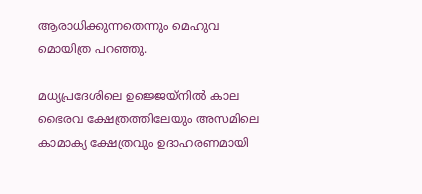ആരാധിക്കുന്നതെന്നും മെഹുവ മൊയിത്ര പറഞ്ഞു.

മധ്യപ്രദേശിലെ ഉജ്ജെയ്നില്‍ കാല ഭൈരവ ക്ഷേത്രത്തിലേയും അസമിലെ കാമാക്യ ക്ഷേത്രവും ഉദാഹരണമായി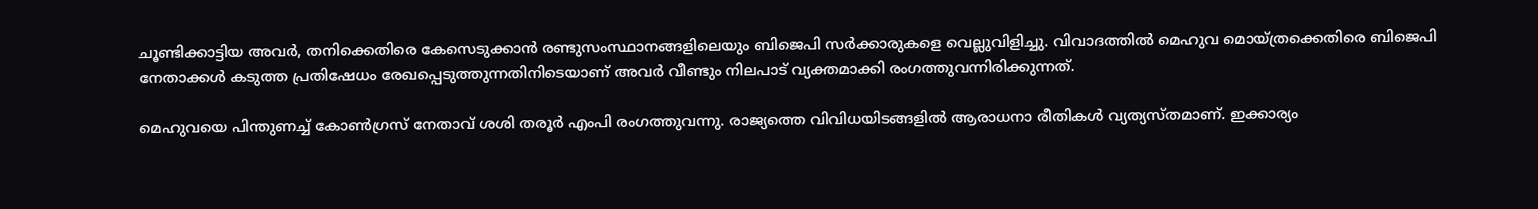ചൂണ്ടിക്കാട്ടിയ അവര്‍, തനിക്കെതിരെ കേസെടുക്കാന്‍ രണ്ടുസംസ്ഥാനങ്ങളിലെയും ബിജെപി സര്‍ക്കാരുകളെ വെല്ലുവിളിച്ചു. വിവാദത്തില്‍ മെഹുവ മൊയ്ത്രക്കെതിരെ ബിജെപി നേതാക്കള്‍ കടുത്ത പ്രതിഷേധം രേഖപ്പെടുത്തുന്നതിനിടെയാണ് അവര്‍ വീണ്ടും നിലപാട് വ്യക്തമാക്കി രംഗത്തുവന്നിരിക്കുന്നത്.

മെഹുവയെ പിന്തുണച്ച് കോണ്‍ഗ്രസ് നേതാവ് ശശി തരൂര്‍ എംപി രംഗത്തുവന്നു. രാജ്യത്തെ വിവിധയിടങ്ങളില്‍ ആരാധനാ രീതികള്‍ വ്യത്യസ്തമാണ്. ഇക്കാര്യം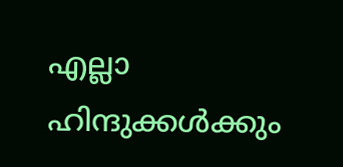എല്ലാ ഹിന്ദുക്കള്‍ക്കും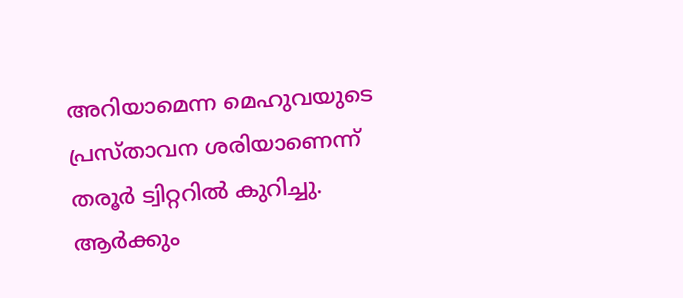അറിയാമെന്ന മെഹുവയുടെ പ്രസ്താവന ശരിയാണെന്ന് തരൂര്‍ ട്വിറ്ററില്‍ കുറിച്ചു. ആര്‍ക്കും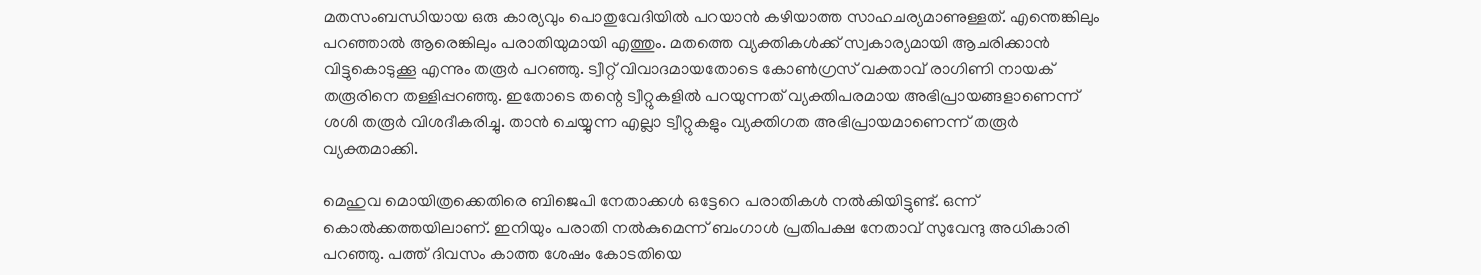മതസംബന്ധിയായ ഒരു കാര്യവും പൊതുവേദിയില്‍ പറയാന്‍ കഴിയാത്ത സാഹചര്യമാണുള്ളത്. എന്തെങ്കിലും പറഞ്ഞാല്‍ ആരെങ്കിലും പരാതിയുമായി എത്തും. മതത്തെ വ്യക്തികള്‍ക്ക് സ്വകാര്യമായി ആചരിക്കാന്‍ വിട്ടുകൊടുക്കൂ എന്നും തരൂര്‍ പറഞ്ഞു. ട്വീറ്റ് വിവാദമായതോടെ കോണ്‍ഗ്രസ് വക്താവ് രാഗിണി നായക് തരൂരിനെ തള്ളിപ്പറഞ്ഞു. ഇതോടെ തന്റെ ട്വീറ്റുകളില്‍ പറയുന്നത് വ്യക്തിപരമായ അഭിപ്രായങ്ങളാണെന്ന് ശശി തരൂര്‍ വിശദീകരിച്ചു. താന്‍ ചെയ്യുന്ന എല്ലാ ട്വീറ്റുകളും വ്യക്തിഗത അഭിപ്രായമാണെന്ന് തരൂര്‍ വ്യക്തമാക്കി.

മെഹുവ മൊയിത്രക്കെതിരെ ബിജെപി നേതാക്കള്‍ ഒട്ടേറെ പരാതികള്‍ നല്‍കിയിട്ടുണ്ട്. ഒന്ന് കൊല്‍ക്കത്തയിലാണ്. ഇനിയും പരാതി നല്‍കുമെന്ന് ബംഗാള്‍ പ്രതിപക്ഷ നേതാവ് സുവേന്ദു അധികാരി പറഞ്ഞു. പത്ത് ദിവസം കാത്ത ശേഷം കോടതിയെ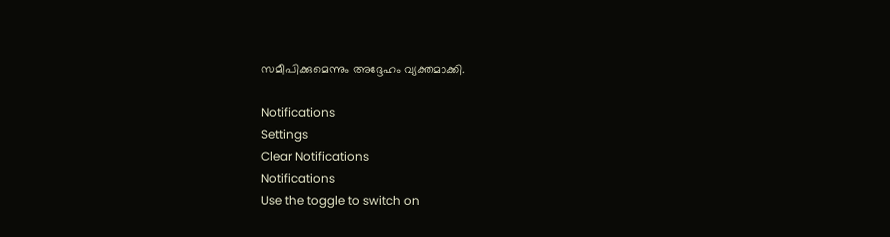സമീപിക്കുമെന്നും അദ്ദേഹം വ്യക്തമാക്കി.

Notifications
Settings
Clear Notifications
Notifications
Use the toggle to switch on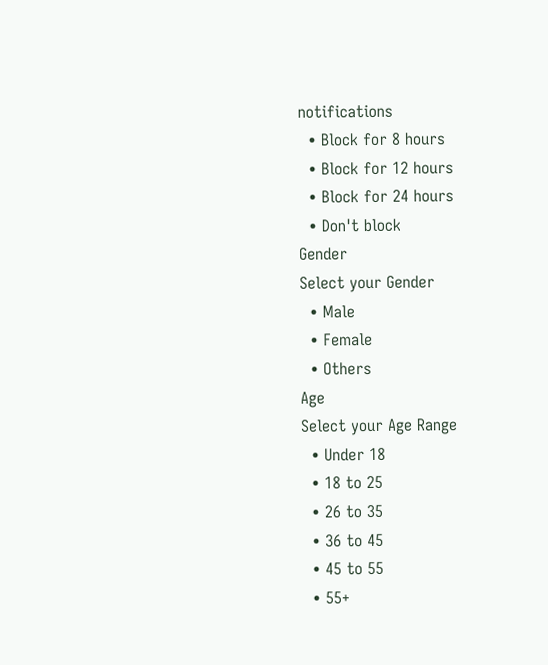notifications
  • Block for 8 hours
  • Block for 12 hours
  • Block for 24 hours
  • Don't block
Gender
Select your Gender
  • Male
  • Female
  • Others
Age
Select your Age Range
  • Under 18
  • 18 to 25
  • 26 to 35
  • 36 to 45
  • 45 to 55
  • 55+